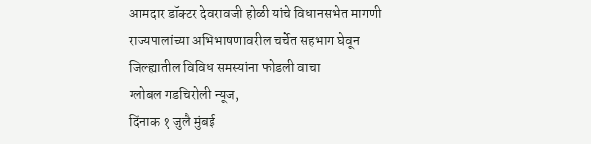आमदार डॉक्टर देवरावजी होळी यांचे विधानसभेत मागणी
राज्यपालांच्या अभिभाषणावरील चर्चेत सहभाग घेवून जिल्ह्यातील विविध समस्यांना फोडली वाचा
ग्लोबल गडचिरोली न्यूज,
दिंनाक १ जुलै मुंबई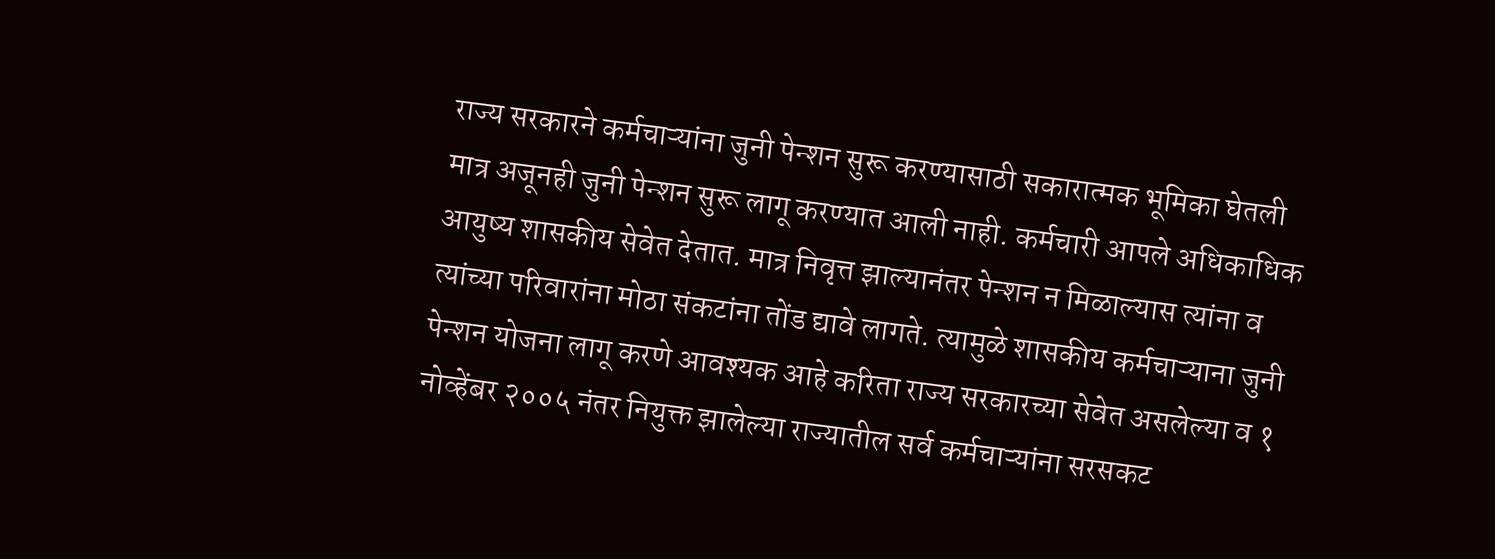राज्य सरकारने कर्मचाऱ्यांना जुनी पेन्शन सुरू करण्यासाठी सकारात्मक भूमिका घेतली मात्र अजूनही जुनी पेन्शन सुरू लागू करण्यात आली नाही. कर्मचारी आपले अधिकाधिक आयुष्य शासकीय सेवेत देतात. मात्र निवृत्त झाल्यानंतर पेन्शन न मिळाल्यास त्यांना व त्यांच्या परिवारांना मोठा संकटांना तोंड द्यावे लागते. त्यामुळे शासकीय कर्मचाऱ्याना जुनी पेन्शन योजना लागू करणे आवश्यक आहे करिता राज्य सरकारच्या सेवेत असलेल्या व १ नोव्हेंबर २००५ नंतर नियुक्त झालेल्या राज्यातील सर्व कर्मचाऱ्यांना सरसकट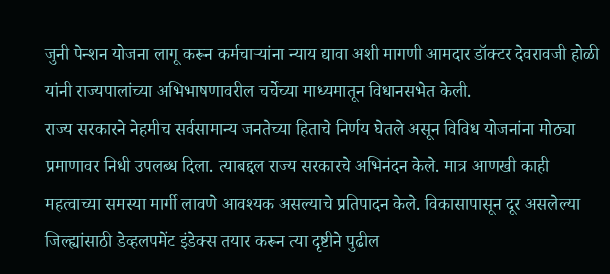जुनी पेन्शन योजना लागू करून कर्मचाऱ्यांना न्याय द्यावा अशी मागणी आमदार डॉक्टर देवरावजी होळी यांनी राज्यपालांच्या अभिभाषणावरील चर्चेच्या माध्यमातून विधानसभेत केली.
राज्य सरकारने नेहमीच सर्वसामान्य जनतेच्या हिताचे निर्णय घेतले असून विविध योजनांना मोठ्या प्रमाणावर निधी उपलब्ध दिला. त्याबद्दल राज्य सरकारचे अभिनंदन केले. मात्र आणखी काही महत्वाच्या समस्या मार्गी लावणे आवश्यक असल्याचे प्रतिपादन केले. विकासापासून दूर असलेल्या जिल्ह्यांसाठी डेव्हलपमेंट इंडेक्स तयार करून त्या दृष्टीने पुढील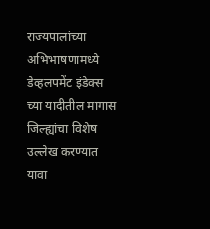राज्यपालांच्या अभिभाषणामध्ये डेव्हलपमेंट इंडेक्स च्या यादीतील मागास जिल्ह्यांचा विशेष उल्लेख करण्यात यावा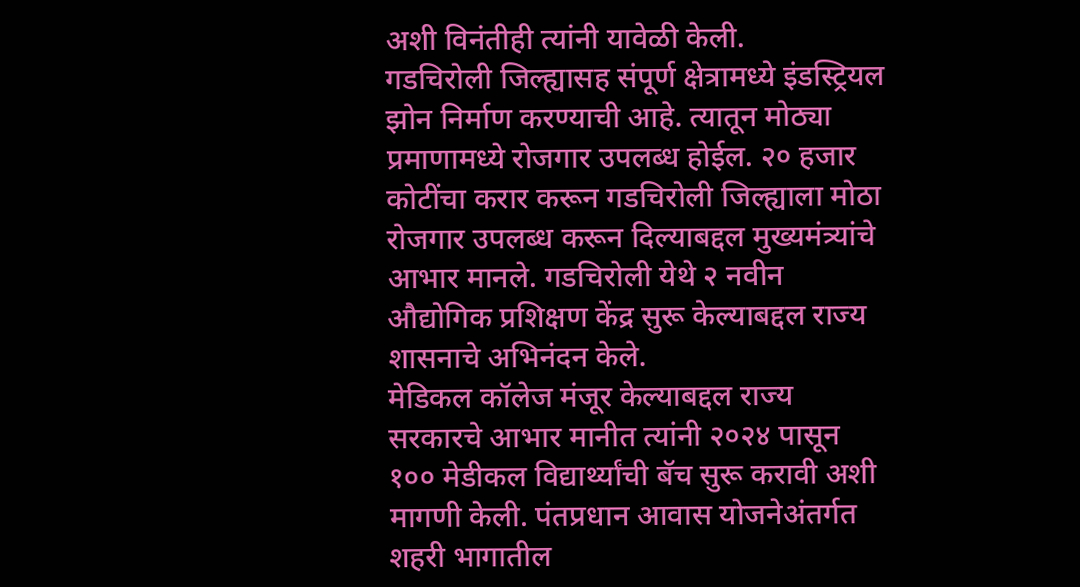अशी विनंतीही त्यांनी यावेळी केली.
गडचिरोली जिल्ह्यासह संपूर्ण क्षेत्रामध्ये इंडस्ट्रियल झोन निर्माण करण्याची आहे. त्यातून मोठ्या प्रमाणामध्ये रोजगार उपलब्ध होईल. २० हजार कोटींचा करार करून गडचिरोली जिल्ह्याला मोठा रोजगार उपलब्ध करून दिल्याबद्दल मुख्यमंत्र्यांचे आभार मानले. गडचिरोली येथे २ नवीन औद्योगिक प्रशिक्षण केंद्र सुरू केल्याबद्दल राज्य शासनाचे अभिनंदन केले.
मेडिकल कॉलेज मंजूर केल्याबद्दल राज्य सरकारचे आभार मानीत त्यांनी २०२४ पासून १०० मेडीकल विद्यार्थ्यांची बॅच सुरू करावी अशी मागणी केली. पंतप्रधान आवास योजनेअंतर्गत शहरी भागातील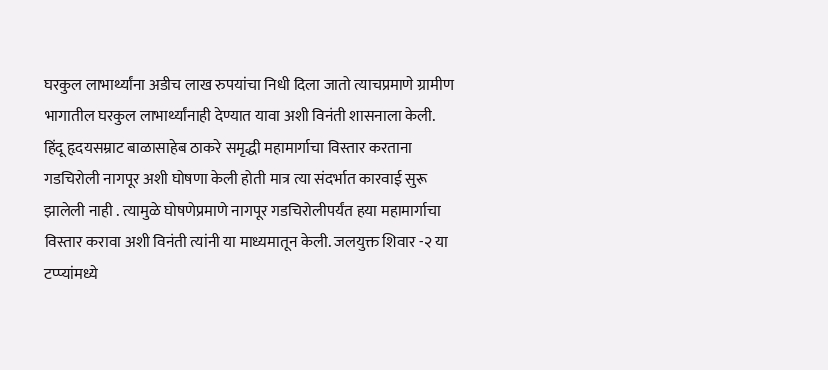घरकुल लाभार्थ्यांना अडीच लाख रुपयांचा निधी दिला जातो त्याचप्रमाणे ग्रामीण भागातील घरकुल लाभार्थ्यांनाही देण्यात यावा अशी विनंती शासनाला केली. हिंदू हृदयसम्राट बाळासाहेब ठाकरे समृद्धी महामार्गाचा विस्तार करताना गडचिरोली नागपूर अशी घोषणा केली होती मात्र त्या संदर्भात कारवाई सुरू झालेली नाही . त्यामुळे घोषणेप्रमाणे नागपूर गडचिरोलीपर्यंत हया महामार्गाचा विस्तार करावा अशी विनंती त्यांनी या माध्यमातून केली. जलयुक्त शिवार -२ या टप्प्यांमध्ये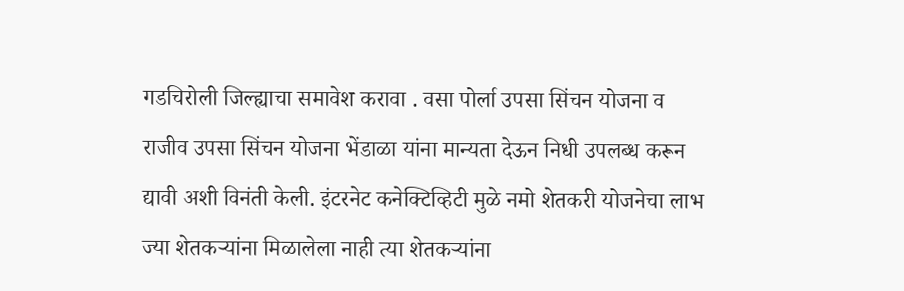गडचिरोली जिल्ह्याचा समावेश करावा . वसा पोर्ला उपसा सिंचन योजना व राजीव उपसा सिंचन योजना भेंडाळा यांना मान्यता देऊन निधी उपलब्ध करून द्यावी अशी विनंती केली. इंटरनेट कनेक्टिव्हिटी मुळे नमो शेतकरी योजनेचा लाभ ज्या शेतकऱ्यांना मिळालेला नाही त्या शेतकऱ्यांना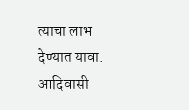त्याचा लाभ देण्यात यावा. आदिवासी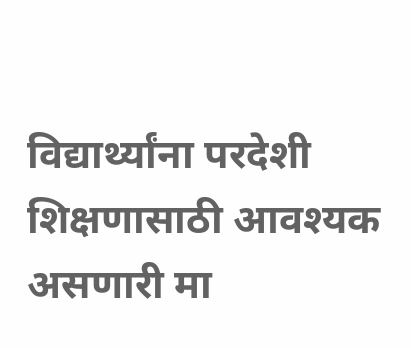विद्यार्थ्यांना परदेशी शिक्षणासाठी आवश्यक असणारी मा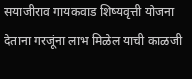सयाजीराव गायकवाड शिष्यवृत्ती योजना देताना गरजूंना लाभ मिळेल याची काळजी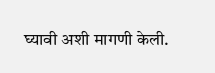घ्यावी अशी मागणी केली.